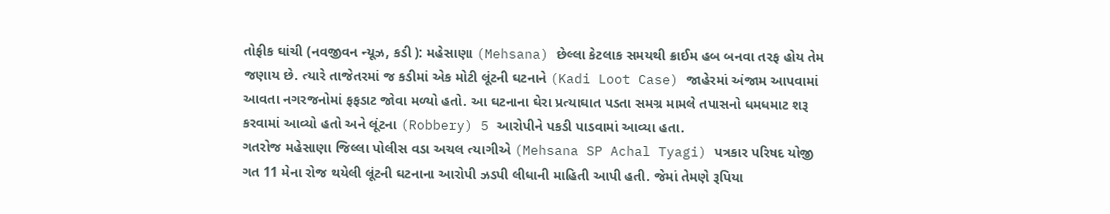તોફીક ઘાંચી (નવજીવન ન્યૂઝ, કડી ): મહેસાણા (Mehsana) છેલ્લા કેટલાક સમયથી ક્રાઈમ હબ બનવા તરફ હોય તેમ જણાય છે. ત્યારે તાજેતરમાં જ કડીમાં એક મોટી લૂંટની ઘટનાને (Kadi Loot Case) જાહેરમાં અંજામ આપવામાં આવતા નગરજનોમાં ફફડાટ જોવા મળ્યો હતો. આ ઘટનાના ઘેરા પ્રત્યાઘાત પડતા સમગ્ર મામલે તપાસનો ધમધમાટ શરૂ કરવામાં આવ્યો હતો અને લૂંટના (Robbery) 5 આરોપીને પકડી પાડવામાં આવ્યા હતા.
ગતરોજ મહેસાણા જિલ્લા પોલીસ વડા અચલ ત્યાગીએ (Mehsana SP Achal Tyagi) પત્રકાર પરિષદ યોજી ગત 11 મેના રોજ થયેલી લૂંટની ઘટનાના આરોપી ઝડપી લીધાની માહિતી આપી હતી. જેમાં તેમણે રૂપિયા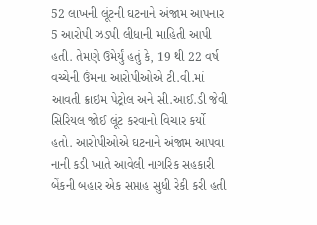52 લાખની લૂંટની ઘટનાને અંજામ આપનાર 5 આરોપી ઝડપી લીધાની માહિતી આપી હતી. તેમણે ઉમેર્યું હતું કે, 19 થી 22 વર્ષ વચ્ચેની ઉંમના આરોપીઓએ ટી.વી.માં આવતી ક્રાઇમ પેટ્રોલ અને સી.આઈ.ડી જેવી સિરિયલ જોઈ લૂંટ કરવાનો વિચાર કર્યો હતો. આરોપીઓએ ઘટનાને અંજામ આપવા નાની કડી ખાતે આવેલી નાગરિક સહકારી બેંકની બહાર એક સપ્તાહ સુધી રેકી કરી હતી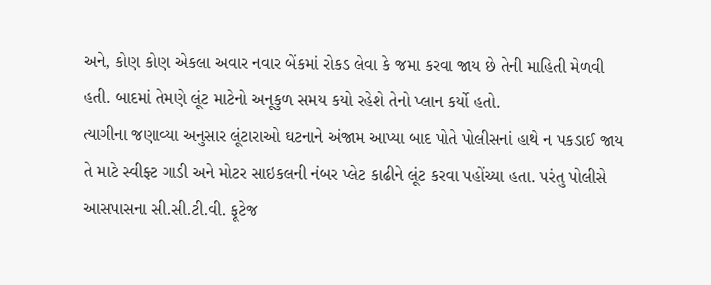અને, કોણ કોણ એકલા અવાર નવાર બેંકમાં રોકડ લેવા કે જમા કરવા જાય છે તેની માહિતી મેળવી હતી. બાદમાં તેમણે લૂંટ માટેનો અનૂકુળ સમય કયો રહેશે તેનો પ્લાન કર્યો હતો.
ત્યાગીના જણાવ્યા અનુસાર લૂંટારાઓ ઘટનાને અંજામ આપ્યા બાદ પોતે પોલીસનાં હાથે ન પકડાઈ જાય તે માટે સ્વીફ્ટ ગાડી અને મોટર સાઇકલની નંબર પ્લેટ કાઢીને લૂંટ કરવા પહોંચ્યા હતા. પરંતુ પોલીસે આસપાસના સી.સી.ટી.વી. ફૂટેજ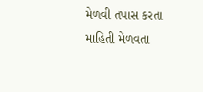મેળવી તપાસ કરતા માહિતી મેળવતા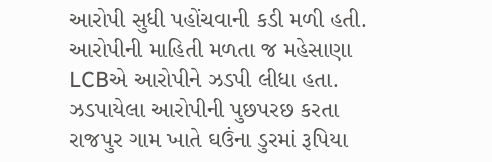આરોપી સુધી પહોંચવાની કડી મળી હતી. આરોપીની માહિતી મળતા જ મહેસાણા LCBએ આરોપીને ઝડપી લીધા હતા. ઝડપાયેલા આરોપીની પુછપરછ કરતા રાજપુર ગામ ખાતે ઘઉંના ડુરમાં રૂપિયા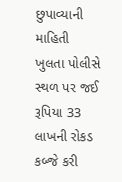છુપાવ્યાની માહિતી ખુલતા પોલીસે સ્થળ પર જઈ રૂપિયા 33 લાખની રોકડ કબ્જે કરી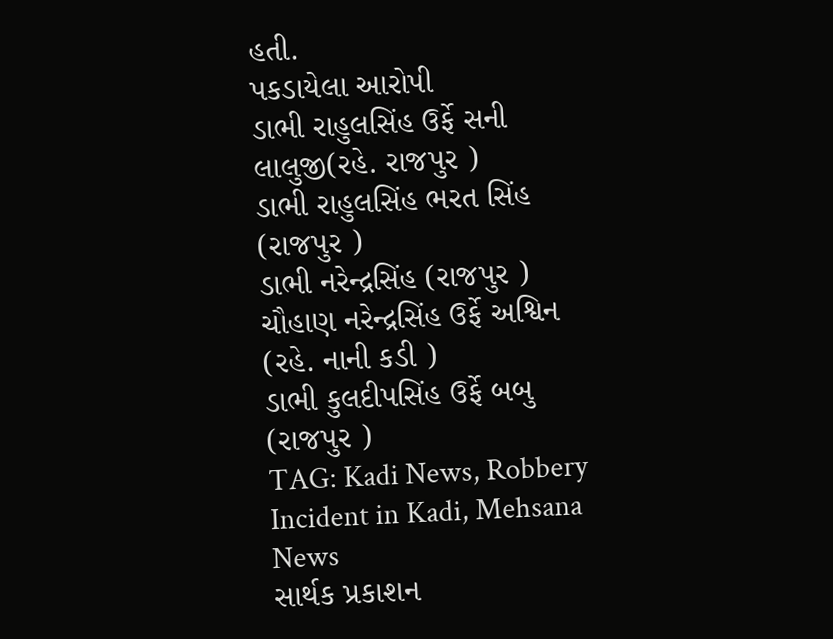હતી.
પકડાયેલા આરોપી
ડાભી રાહુલસિંહ ઉર્ફે સની લાલુજી(રહે. રાજપુર )
ડાભી રાહુલસિંહ ભરત સિંહ (રાજપુર )
ડાભી નરેન્દ્રસિંહ (રાજપુર )
ચૌહાણ નરેન્દ્રસિંહ ઉર્ફે અશ્વિન (રહે. નાની કડી )
ડાભી કુલદીપસિંહ ઉર્ફે બબુ (રાજપુર )
TAG: Kadi News, Robbery Incident in Kadi, Mehsana News
સાર્થક પ્રકાશન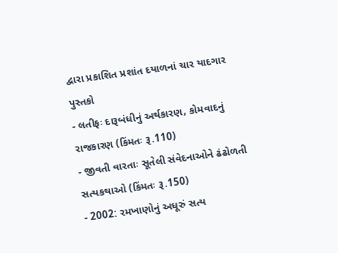દ્વારા પ્રકાશિત પ્રશાંત દયાળનાં ચાર યાદગાર પુસ્તકો
- લતીફઃ દારૂબંધીનું અર્થકારણ, કોમવાદનું રાજકારણ (કિંમતઃ રૂ.110)
- જીવતી વારતાઃ સૂતેલી સંવેદનાઓને ઢંઢોળતી સત્યકથાઓ (કિંમતઃ રૂ.150)
- 2002: રમખાણોનું અધૂરું સત્ય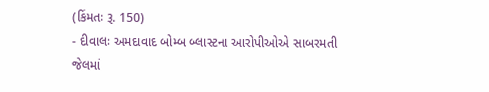(કિંમતઃ રૂ. 150)
- દીવાલઃ અમદાવાદ બોમ્બ બ્લાસ્ટના આરોપીઓએ સાબરમતી જેલમાં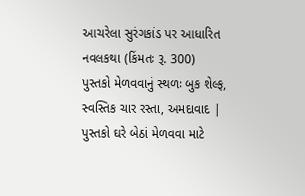આચરેલા સુરંગકાંડ પર આધારિત નવલકથા (કિંમતઃ રૂ. 300)
પુસ્તકો મેળવવાનું સ્થળઃ બુક શેલ્ફ, સ્વસ્તિક ચાર રસ્તા, અમદાવાદ | પુસ્તકો ઘરે બેઠાં મેળવવા માટે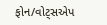ફોન/વોટ્સએપ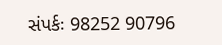સંપર્કઃ 98252 90796